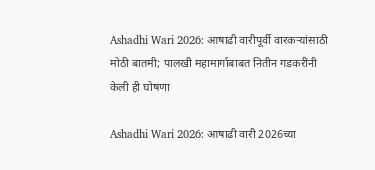Ashadhi Wari 2026: आषाढी वारीपूर्वी वारकऱ्यांसाठी मोठी बातमी; पालखी महामार्गाबाबत नितीन गडकरींनी केली ही घोषणा

Ashadhi Wari 2026: आषाढी वारी 2026च्या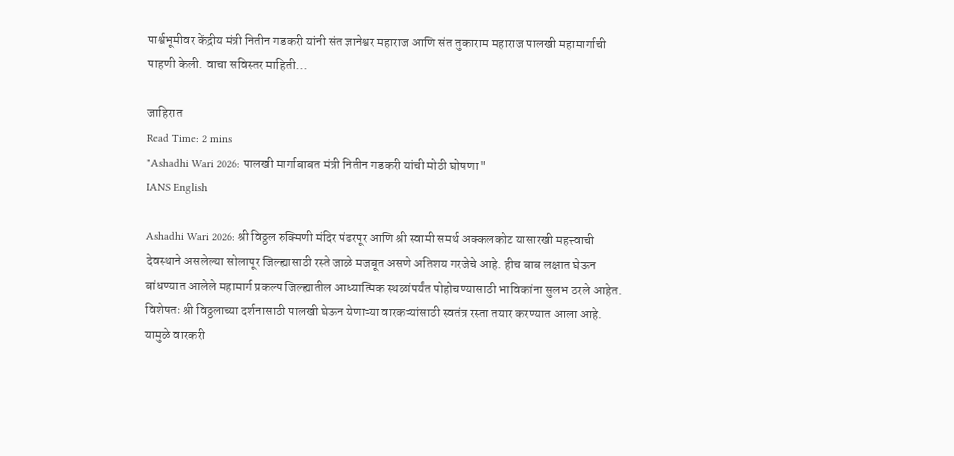पार्श्वभूमीवर केंद्रीय मंत्री नितीन गडकरी यांनी संत ज्ञानेश्वर महाराज आणि संत तुकाराम महाराज पालखी महामार्गाची पाहणी केली. वाचा सविस्तर माहिती...

जाहिरात
Read Time: 2 mins
"Ashadhi Wari 2026: पालखी मार्गाबाबत मंत्री नितीन गडकरी यांची मोठी घोषणा"
IANS English

Ashadhi Wari 2026: श्री विठ्ठल रुक्मिणी मंदिर पंढरपूर आणि श्री स्वामी समर्थ अक्कलकोट यासारखी महत्त्वाची देवस्थाने असलेल्या सोलापूर जिल्ह्यासाठी रस्ते जाळे मजबूत असणे अतिशय गरजेचे आहे. हीच बाब लक्षात घेऊन बांधण्यात आलेले महामार्ग प्रकल्प जिल्ह्यातील आध्यात्मिक स्थळांपर्यंत पोहोचण्यासाठी भाविकांना सुलभ ठरले आहेत. विशेषतः श्री विठ्ठलाच्या दर्शनासाठी पालखी घेऊन येणाऱ्या वारकऱ्यांसाठी स्वतंत्र रस्ता तयार करण्यात आला आहे. यामुळे वारकरी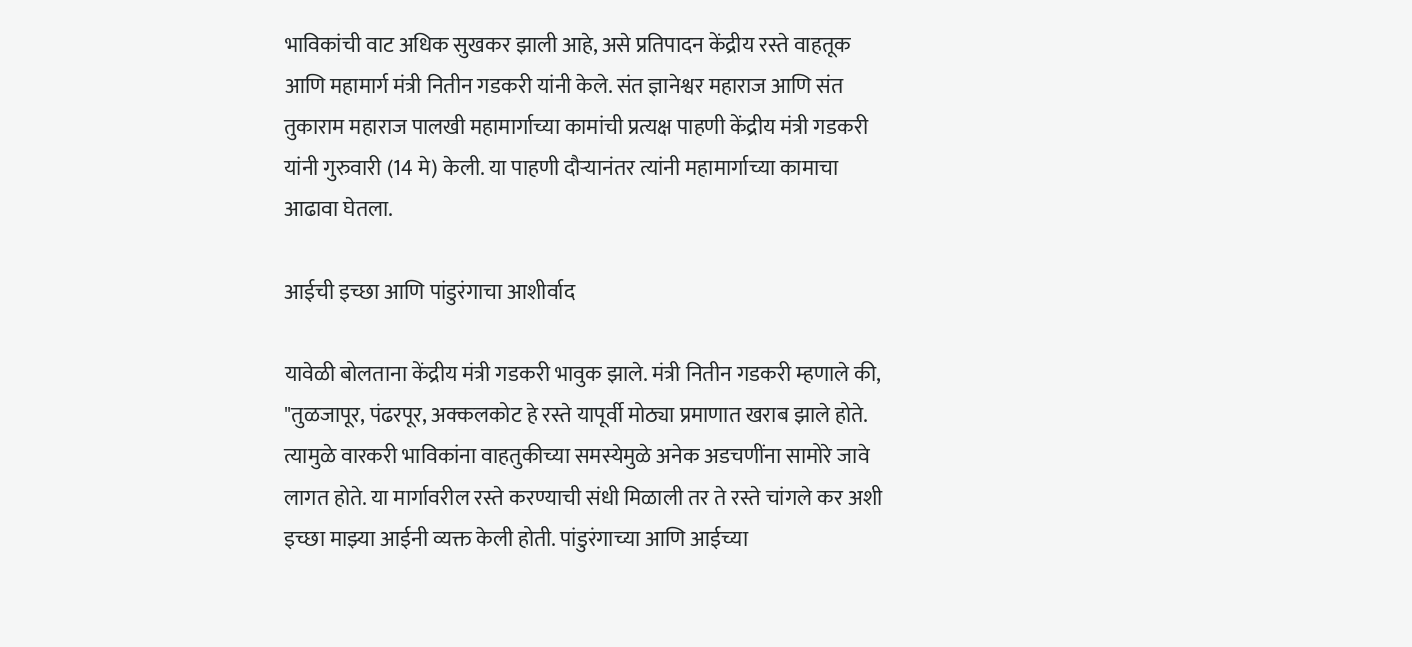भाविकांची वाट अधिक सुखकर झाली आहे, असे प्रतिपादन केंद्रीय रस्ते वाहतूक आणि महामार्ग मंत्री नितीन गडकरी यांनी केले. संत ज्ञानेश्वर महाराज आणि संत तुकाराम महाराज पालखी महामार्गाच्या कामांची प्रत्यक्ष पाहणी केंद्रीय मंत्री गडकरी यांनी गुरुवारी (14 मे) केली. या पाहणी दौऱ्यानंतर त्यांनी महामार्गाच्या कामाचा आढावा घेतला.

आईची इच्छा आणि पांडुरंगाचा आशीर्वाद

यावेळी बोलताना केंद्रीय मंत्री गडकरी भावुक झाले. मंत्री नितीन गडकरी म्हणाले की, "तुळजापूर, पंढरपूर, अक्कलकोट हे रस्ते यापूर्वी मोठ्या प्रमाणात खराब झाले होते. त्यामुळे वारकरी भाविकांना वाहतुकीच्या समस्येमुळे अनेक अडचणींना सामोरे जावे लागत होते. या मार्गावरील रस्ते करण्याची संधी मिळाली तर ते रस्ते चांगले कर अशी इच्छा माझ्या आईनी व्यक्त केली होती. पांडुरंगाच्या आणि आईच्या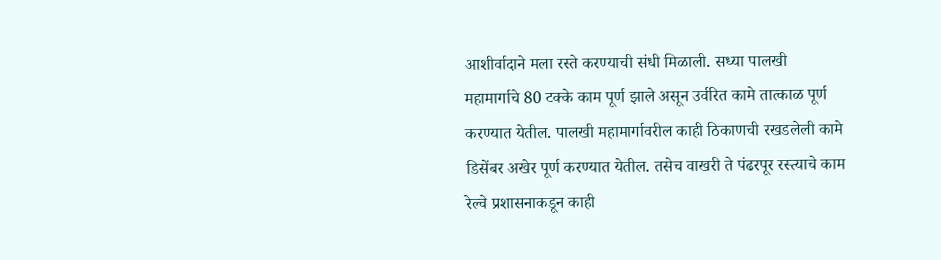आशीर्वादाने मला रस्ते करण्याची संधी मिळाली. सध्या पालखी महामार्गाचे 80 टक्के काम पूर्ण झाले असून उर्वरित कामे तात्काळ पूर्ण करण्यात येतील. पालखी महामार्गावरील काही ठिकाणची रखडलेली कामे डिसेंबर अखेर पूर्ण करण्यात येतील. तसेच वाखरी ते पंढरपूर रस्त्याचे काम रेल्वे प्रशासनाकडून काही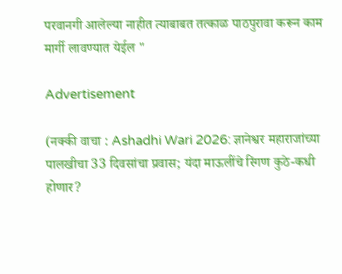परवानगी आलेल्या नाहीत त्याबाबत तत्काळ पाठपुरावा करून काम मार्गी लावण्यात येईल "

Advertisement

(नक्की वाचा : Ashadhi Wari 2026: ज्ञानेश्वर महाराजांच्या पालखीचा 33 दिवसांचा प्रवास; यंदा माऊलींचे रिंगण कुठे-कधी होणार?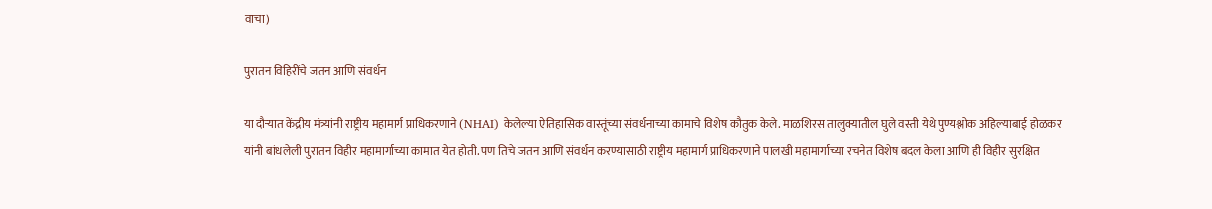वाचा)

पुरातन विहिरींचे जतन आणि संवर्धन

या दौऱ्यात केंद्रीय मंत्र्यांनी राष्ट्रीय महामार्ग प्राधिकरणाने (NHAI) केलेल्या ऐतिहासिक वास्तूंच्या संवर्धनाच्या कामाचे विशेष कौतुक केले. माळशिरस तालुक्यातील घुले वस्ती येथे पुण्यश्लोक अहिल्याबाई होळकर यांनी बांधलेली पुरातन विहीर महामार्गाच्या कामात येत होती. पण तिचे जतन आणि संवर्धन करण्यासाठी राष्ट्रीय महामार्ग प्राधिकरणाने पालखी महामार्गाच्या रचनेत विशेष बदल केला आणि ही विहीर सुरक्षित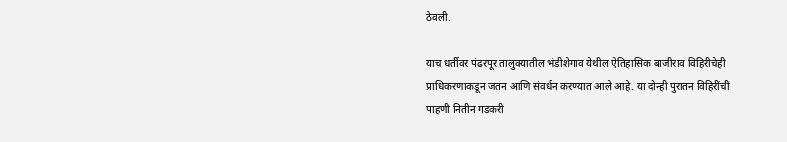ठेवली.

याच धर्तीवर पंढरपूर तालुक्यातील भंडीशेगाव येथील ऐतिहासिक बाजीराव विहिरीचेही प्राधिकरणाकडून जतन आणि संवर्धन करण्यात आले आहे. या दोन्ही पुरातन विहिरींची पाहणी नितीन गडकरी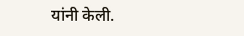यांनी केली.